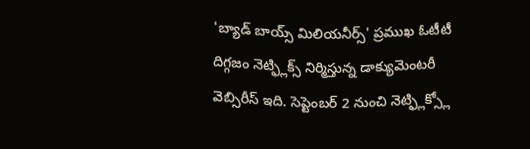'బ్యాడ్ బాయ్స్ మిలియనీర్స్' ప్రముఖ ఓటీటీ దిగ్గజం నెట్ఫ్లిక్స్ నిర్మిస్తున్న డాక్యుమెంటరీ వెబ్సిరీస్ ఇది. సెప్టెంబర్ 2 నుంచి నెట్ఫ్లిక్స్లో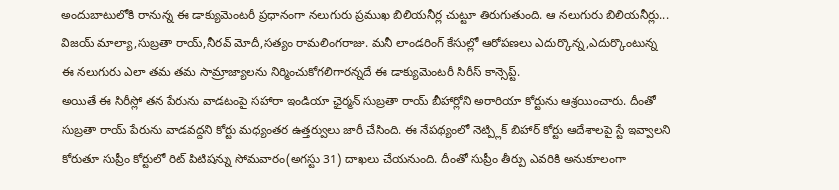అందుబాటులోకి రానున్న ఈ డాక్యుమెంటరీ ప్రధానంగా నలుగురు ప్రముఖ బిలియనీర్ల చుట్టూ తిరుగుతుంది. ఆ నలుగురు బిలియనీర్లు... విజయ్ మాల్యా,సుబ్రతా రాయ్,నీరవ్ మోదీ,సత్యం రామలింగరాజు. మనీ లాండరింగ్ కేసుల్లో ఆరోపణలు ఎదుర్కొన్న,ఎదుర్కొంటున్న ఈ నలుగురు ఎలా తమ తమ సామ్రాజ్యాలను నిర్మించుకోగలిగారన్నదే ఈ డాక్యుమెంటరీ సిరీస్ కాన్సెప్ట్.
అయితే ఈ సిరీస్లో తన పేరును వాడటంపై సహారా ఇండియా ఛైర్మన్ సుబ్రతా రాయ్ బీహార్లోని అరారియా కోర్టును ఆశ్రయించారు. దీంతో సుబ్రతా రాయ్ పేరును వాడవద్దని కోర్టు మధ్యంతర ఉత్తర్వులు జారీ చేసింది. ఈ నేపథ్యంలో నెట్ప్లిక్ బిహార్ కోర్టు ఆదేశాలపై స్టే ఇవ్వాలని కోరుతూ సుప్రీం కోర్టులో రిట్ పిటిషన్ను సోమవారం(అగస్టు 31) దాఖలు చేయనుంది. దీంతో సుప్రీం తీర్పు ఎవరికి అనుకూలంగా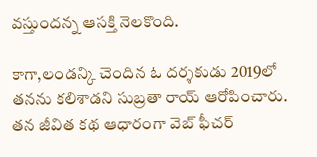వస్తుందన్న ఆసక్తి నెలకొంది.

కాగా,లండన్కి చెందిన ఓ దర్శకుడు 2019లో తనను కలిశాడని సుబ్రతా రాయ్ ఆరోపించారు. తన జీవిత కథ ఆధారంగా వెబ్ ఫీచర్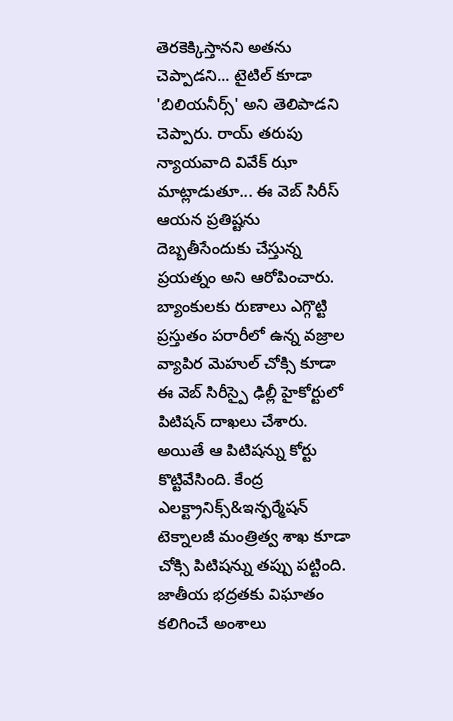తెరకెక్కిస్తానని అతను చెప్పాడని... టైటిల్ కూడా 'బిలియనీర్స్' అని తెలిపాడని చెప్పారు. రాయ్ తరుపు న్యాయవాది వివేక్ ఝా మాట్లాడుతూ... ఈ వెబ్ సిరీస్ ఆయన ప్రతిష్టను దెబ్బతీసేందుకు చేస్తున్న ప్రయత్నం అని ఆరోపించారు.
బ్యాంకులకు రుణాలు ఎగ్గొట్టి ప్రస్తుతం పరారీలో ఉన్న వజ్రాల వ్యాపిర మెహుల్ చోక్సి కూడా ఈ వెబ్ సిరీస్పై ఢిల్లీ హైకోర్టులో పిటిషన్ దాఖలు చేశారు. అయితే ఆ పిటిషన్ను కోర్టు కొట్టివేసింది. కేంద్ర ఎలక్ట్రానిక్స్&ఇన్ఫర్మేషన్ టెక్నాలజీ మంత్రిత్వ శాఖ కూడా చోక్సి పిటిషన్ను తప్పు పట్టింది. జాతీయ భద్రతకు విఘాతం కలిగించే అంశాలు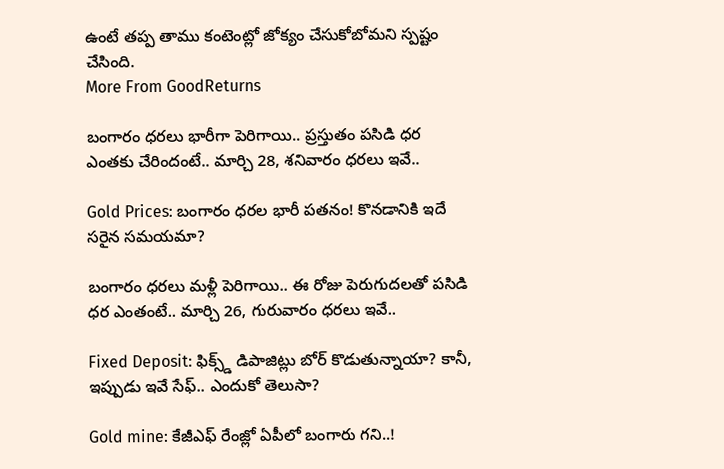ఉంటే తప్ప తాము కంటెంట్లో జోక్యం చేసుకోబోమని స్పష్టం చేసింది.
More From GoodReturns

బంగారం ధరలు భారీగా పెరిగాయి.. ప్రస్తుతం పసిడి ధర ఎంతకు చేరిందంటే.. మార్చి 28, శనివారం ధరలు ఇవే..

Gold Prices: బంగారం ధరల భారీ పతనం! కొనడానికి ఇదే సరైన సమయమా?

బంగారం ధరలు మళ్లీ పెరిగాయి.. ఈ రోజు పెరుగుదలతో పసిడి ధర ఎంతంటే.. మార్చి 26, గురువారం ధరలు ఇవే..

Fixed Deposit: ఫిక్స్డ్ డిపాజిట్లు బోర్ కొడుతున్నాయా? కానీ, ఇప్పుడు ఇవే సేఫ్.. ఎందుకో తెలుసా?

Gold mine: కేజీఎఫ్ రేంజ్లో ఏపీలో బంగారు గని..!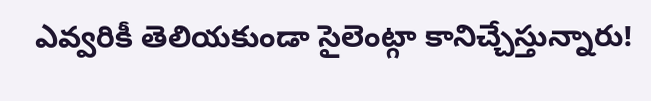ఎవ్వరికీ తెలియకుండా సైలెంట్గా కానిచ్చేస్తున్నారు!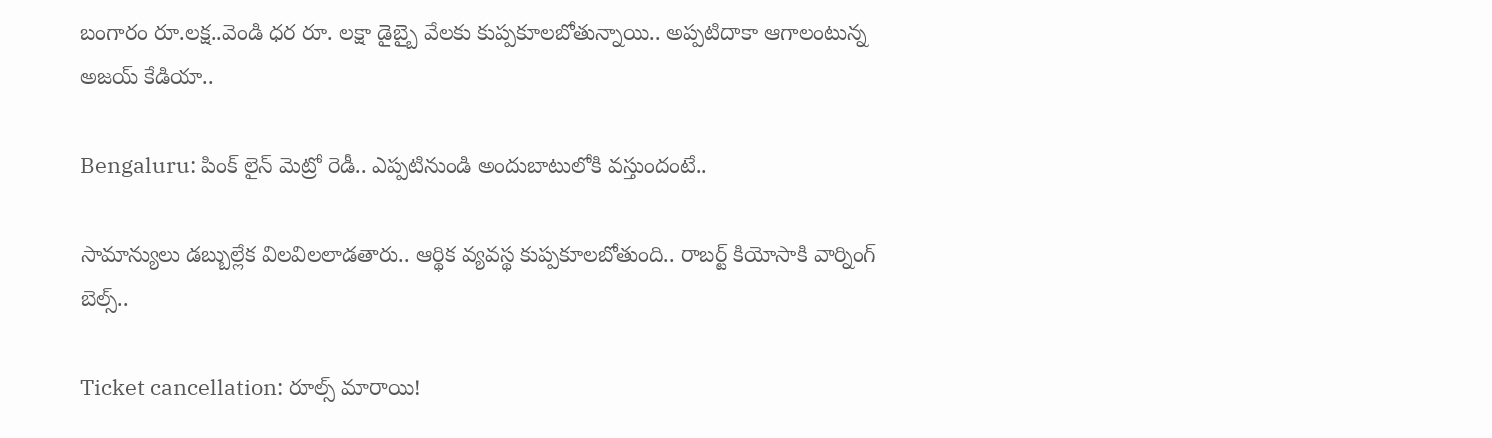బంగారం రూ.లక్ష..వెండి ధర రూ. లక్షా డైబ్బై వేలకు కుప్పకూలబోతున్నాయి.. అప్పటిదాకా ఆగాలంటున్న అజయ్ కేడియా..

Bengaluru: పింక్ లైన్ మెట్రో రెడీ.. ఎప్పటినుండి అందుబాటులోకి వస్తుందంటే..

సామాన్యులు డబ్బుల్లేక విలవిలలాడతారు.. ఆర్థిక వ్యవస్థ కుప్పకూలబోతుంది.. రాబర్ట్ కియోసాకి వార్నింగ్ బెల్స్..

Ticket cancellation: రూల్స్ మారాయి!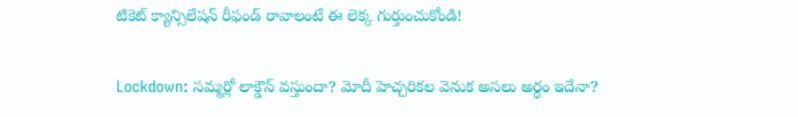టికెట్ క్యాన్సిలేషన్ రీఫండ్ రావాలంటే ఈ లెక్క గుర్తుంచుకోండి!

Lockdown: సమ్మర్లో లాక్డౌన్ వస్తుందా? మోదీ హెచ్చరికల వెనుక అసలు అర్థం ఇదేనా?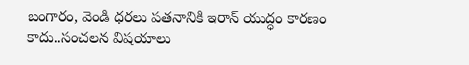బంగారం, వెండి ధరలు పతనానికి ఇరాన్ యుద్ధం కారణం కాదు..సంచలన విషయాలు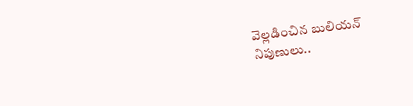వెల్లడించిన బులియన్ నిపుణులు..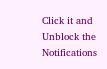Click it and Unblock the Notifications